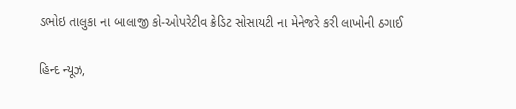ડભોઇ તાલુકા ના બાલાજી કો-ઓપરેટીવ ક્રેડિટ સોસાયટી ના મેનેજરે કરી લાખોની ઠગાઈ

હિન્દ ન્યૂઝ,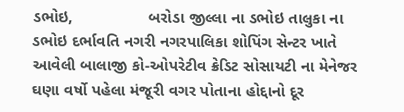ડભોઇ,                 બરોડા જીલ્લા ના ડભોઇ તાલુકા ના ડભોઇ દર્ભાવતિ નગરી નગરપાલિકા શોપિંગ સેન્ટર ખાતે આવેલી બાલાજી કો-ઓપરેટીવ ક્રેડિટ સોસાયટી ના મેનેજર ઘણા વર્ષો પહેલા મંજૂરી વગર પોતાના હોદ્દાનો દૂર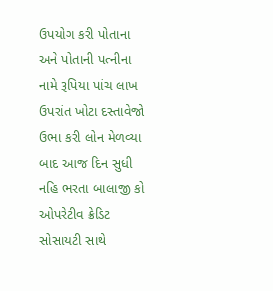ઉપયોગ કરી પોતાના અને પોતાની પત્નીના નામે રૂપિયા પાંચ લાખ ઉપરાંત ખોટા દસ્તાવેજો ઉભા કરી લોન મેળવ્યા બાદ આજ દિન સુધી નહિ ભરતા બાલાજી કો ઓપરેટીવ ક્રેડિટ સોસાયટી સાથે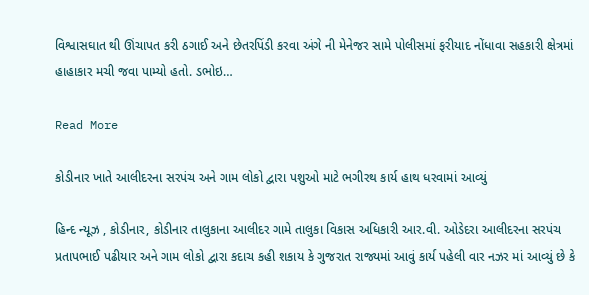વિશ્વાસઘાત થી ઊંચાપત કરી ઠગાઈ અને છેતરપિંડી કરવા અંગે ની મેનેજર સામે પોલીસમાં ફરીયાદ નોંધાવા સહકારી ક્ષેત્રમાં હાહાકાર મચી જવા પામ્યો હતો. ડભોઇ…

Read More

કોડીનાર ખાતે આલીદરના સરપંચ અને ગામ લોકો દ્વારા પશુઓ માટે ભગીરથ કાર્ય હાથ ધરવામાં આવ્યું

હિન્દ ન્યૂઝ , કોડીનાર, કોડીનાર તાલુકાના આલીદર ગામે તાલુકા વિકાસ અધિકારી આર.વી. ઓડેદરા આલીદરના સરપંચ પ્રતાપભાઈ પઢીયાર અને ગામ લોકો દ્વારા કદાચ કહી શકાય કે ગુજરાત રાજ્યમાં આવું કાર્ય પહેલી વાર નઝર માં આવ્યું છે કે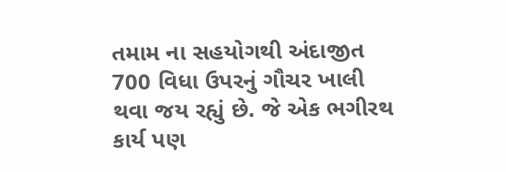તમામ ના સહયોગથી અંદાજીત 700 વિધા ઉપરનું ગૌચર ખાલી થવા જય રહ્યું છે. જે એક ભગીરથ કાર્ય પણ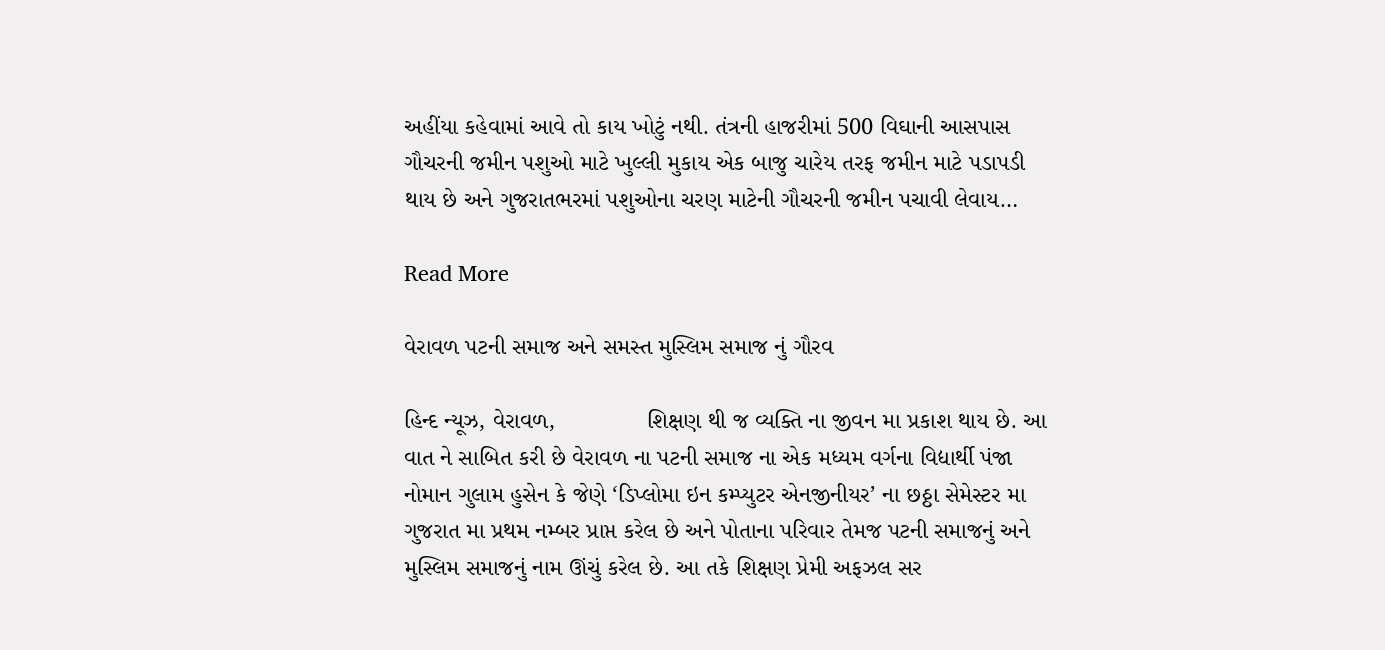અહીંયા કહેવામાં આવે તો કાય ખોટું નથી. તંત્રની હાજરીમાં 500 વિઘાની આસપાસ ગૌચરની જમીન પશુઓ માટે ખુલ્લી મુકાય એક બાજુ ચારેય તરફ જમીન માટે પડાપડી થાય છે અને ગુજરાતભરમાં પશુઓના ચરણ માટેની ગૌચરની જમીન પચાવી લેવાય…

Read More

વેરાવળ પટની સમાજ અને સમસ્ત મુસ્લિમ સમાજ નું ગૌરવ

હિન્દ ન્યૂઝ, વેરાવળ,              શિક્ષણ થી જ વ્યક્તિ ના જીવન મા પ્રકાશ થાય છે. આ વાત ને સાબિત કરી છે વેરાવળ ના પટની સમાજ ના એક મધ્યમ વર્ગના વિદ્યાર્થી પંજા નોમાન ગુલામ હુસેન કે જેણે ‘ડિપ્લોમા ઇન કમ્પ્યુટર એનજીનીયર’ ના છઠ્ઠા સેમેસ્ટર મા ગુજરાત મા પ્રથમ નમ્બર પ્રાપ્ત કરેલ છે અને પોતાના પરિવાર તેમજ પટની સમાજનું અને મુસ્લિમ સમાજનું નામ ઊંચું કરેલ છે. આ તકે શિક્ષણ પ્રેમી અફઝલ સર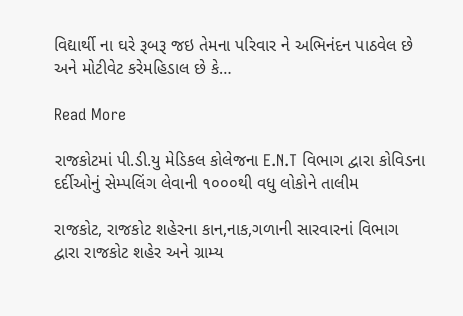વિદ્યાર્થી ના ઘરે રૂબરૂ જઇ તેમના પરિવાર ને અભિનંદન પાઠવેલ છે અને મોટીવેટ કરેમહિડાલ છે કે…

Read More

રાજકોટમાં પી.ડી.યુ મેડિકલ કોલેજના E.N.T વિભાગ દ્વારા કોવિડના દર્દીઓનું સેમ્પલિંગ લેવાની ૧૦૦૦થી વધુ લોકોને તાલીમ

રાજકોટ, રાજકોટ શહેરના કાન,નાક,ગળાની સારવારનાં વિભાગ દ્વારા રાજકોટ શહેર અને ગ્રામ્ય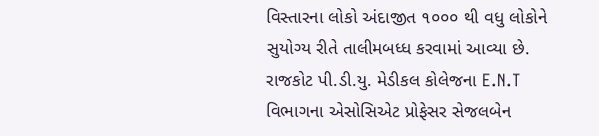વિસ્તારના લોકો અંદાજીત ૧૦૦૦ થી વધુ લોકોને સુયોગ્ય રીતે તાલીમબધ્ધ કરવામાં આવ્યા છે. રાજકોટ પી.ડી.યુ. મેડીકલ કોલેજના E.N.T વિભાગના એસોસિએટ પ્રોફેસર સેજલબેન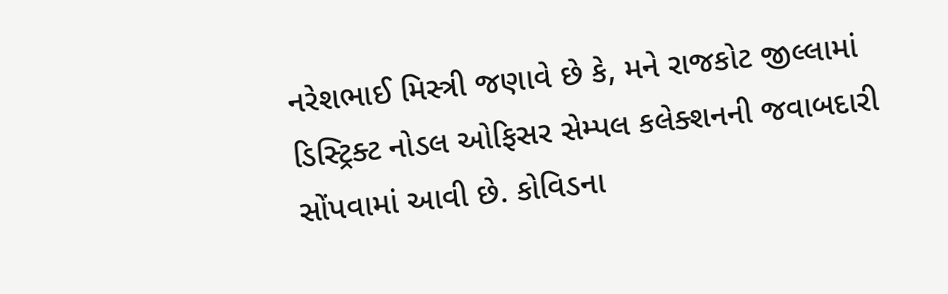નરેશભાઈ મિસ્ત્રી જણાવે છે કે, મને રાજકોટ જીલ્લામાં ડિસ્ટ્રિક્ટ નોડલ ઓફિસર સેમ્પલ કલેક્શનની જવાબદારી સોંપવામાં આવી છે. કોવિડના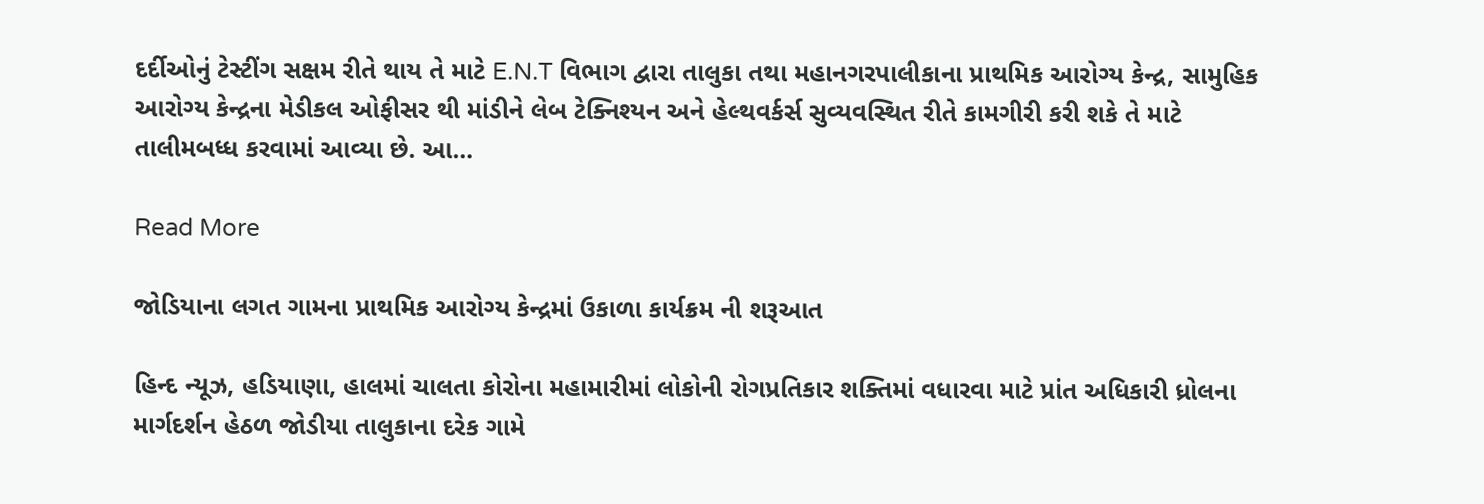દર્દીઓનું ટેસ્ટીંગ સક્ષમ રીતે થાય તે માટે E.N.T વિભાગ દ્વારા તાલુકા તથા મહાનગરપાલીકાના પ્રાથમિક આરોગ્ય કેન્દ્ર, સામુહિક આરોગ્ય કેન્દ્રના મેડીકલ ઓફીસર થી માંડીને લેબ ટેક્નિશ્યન અને હેલ્થવર્કર્સ સુવ્યવસ્થિત રીતે કામગીરી કરી શકે તે માટે તાલીમબધ્ધ કરવામાં આવ્યા છે. આ…

Read More

જોડિયાના લગત ગામના પ્રાથમિક આરોગ્ય કેન્દ્રમાં ઉકાળા કાર્યક્રમ ની શરૂઆત

હિન્દ ન્યૂઝ, હડિયાણા, હાલમાં ચાલતા કોરોના મહામારીમાં લોકોની રોગપ્રતિકાર શક્તિમાં વધારવા માટે પ્રાંત અધિકારી ધ્રોલના માર્ગદર્શન હેઠળ જોડીયા તાલુકાના દરેક ગામે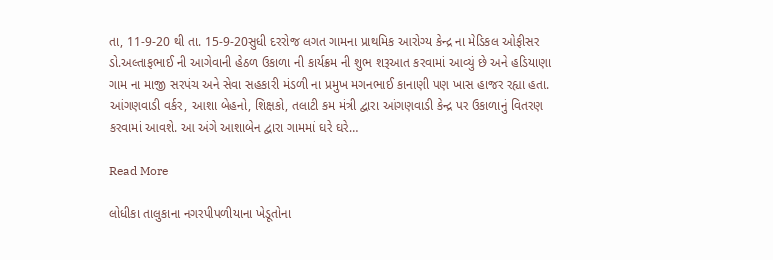તા, 11-9-20 થી તા. 15-9-20સુધી દરરોજ લગત ગામના પ્રાથમિક આરોગ્ય કેન્દ્ર ના મેડિકલ ઓફીસર ડો.અલ્તાફભાઈ ની આગેવાની હેઠળ ઉકાળા ની કાર્યક્રમ ની શુભ શરૂઆત કરવામાં આવ્યું છે અને હડિયાણા ગામ ના માજી સરપંચ અને સેવા સહકારી મંડળી ના પ્રમુખ મગનભાઈ કાનાણી પણ ખાસ હાજર રહ્યા હતા. આંગણવાડી વર્કર, આશા બેહનો, શિક્ષકો, તલાટી કમ મંત્રી દ્વારા આંગણવાડી કેન્દ્ર પર ઉકાળાનું વિતરણ કરવામાં આવશે. આ અંગે આશાબેન દ્વારા ગામમાં ઘરે ઘરે…

Read More

લોધીકા તાલુકાના નગરપીપળીયાના ખેડૂતોના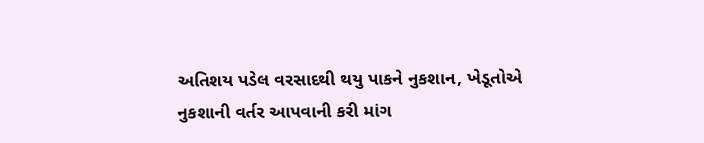અતિશય પડેલ વરસાદથી થયુ પાકને નુકશાન, ખેડૂતોએ નુકશાની વર્તર આપવાની કરી માંગ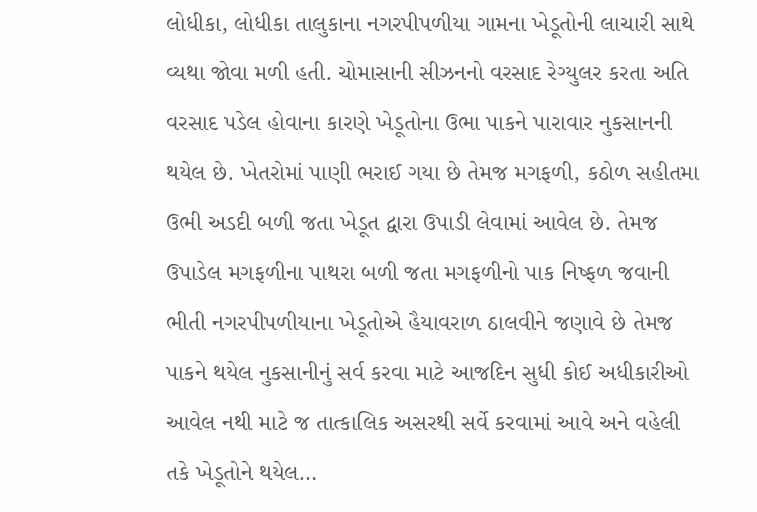લોધીકા, લોધીકા તાલુકાના નગરપીપળીયા ગામના ખેડૂતોની લાચારી સાથે વ્યથા જોવા મળી હતી. ચોમાસાની સીઝનનો વરસાદ રેગ્યુલર કરતા અતિ વરસાદ પડેલ હોવાના કારણે ખેડૂતોના ઉભા પાકને પારાવાર નુકસાનની થયેલ છે. ખેતરોમાં પાણી ભરાઈ ગયા છે તેમજ મગફળી, કઠોળ સહીતમા ઉભી અડદી બળી જતા ખેડૂત દ્વારા ઉપાડી લેવામાં આવેલ છે. તેમજ ઉપાડેલ મગફળીના પાથરા બળી જતા મગફળીનો પાક નિષ્ફળ જવાની ભીતી નગરપીપળીયાના ખેડૂતોએ હૈયાવરાળ ઠાલવીને જણાવે છે તેમજ પાકને થયેલ નુકસાનીનું સર્વ કરવા માટે આજદિન સુધી કોઈ અધીકારીઓ આવેલ નથી માટે જ તાત્કાલિક અસરથી સર્વે કરવામાં આવે અને વહેલી તકે ખેડૂતોને થયેલ…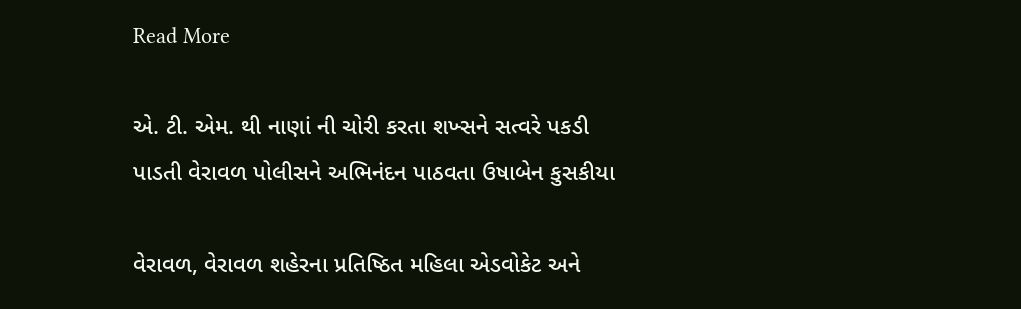Read More

એ. ટી. એમ. થી નાણાં ની ચોરી કરતા શખ્સને સત્વરે પકડી પાડતી વેરાવળ પોલીસને અભિનંદન પાઠવતા ઉષાબેન કુસકીયા

વેરાવળ, વેરાવળ શહેરના પ્રતિષ્ઠિત મહિલા એડવોકેટ અને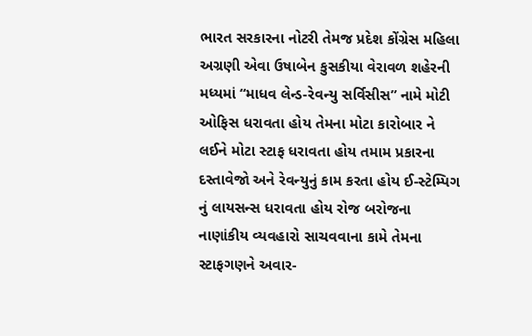ભારત સરકારના નોટરી તેમજ પ્રદેશ કોંગ્રેસ મહિલા અગ્રણી એવા ઉષાબેન કુસકીયા વેરાવળ શહેરની મધ્યમાં “માધવ લેન્ડ-રેવન્યુ સર્વિસીસ” નામે મોટી ઓફિસ ધરાવતા હોય તેમના મોટા કારોબાર ને લઈને મોટા સ્ટાફ ધરાવતા હોય તમામ પ્રકારના દસ્તાવેજો અને રેવન્યુનું કામ કરતા હોય ઈ-સ્ટેમ્પિગ નું લાયસન્સ ધરાવતા હોય રોજ બરોજના નાણાંકીય વ્યવહારો સાચવવાના કામે તેમના સ્ટાફગણને અવાર-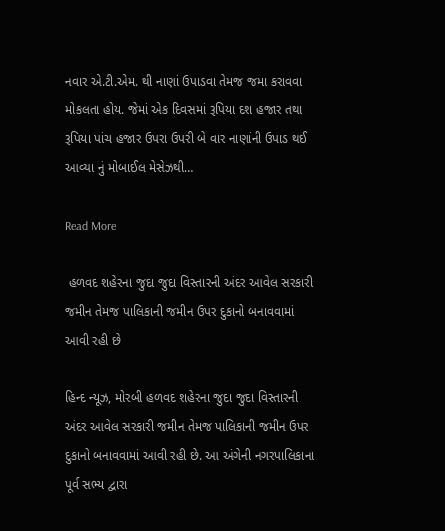નવાર એ.ટી.એમ. થી નાણાં ઉપાડવા તેમજ જમા કરાવવા મોકલતા હોય. જેમાં એક દિવસમાં રૂપિયા દશ હજાર તથા રૂપિયા પાંચ હજાર ઉપરા ઉપરી બે વાર નાણાંની ઉપાડ થઈ આવ્યા નું મોબાઈલ મેસેઝથી…

Read More

 હળવદ શહેરના જુદા જુદા વિસ્તારની અંદર આવેલ સરકારી જમીન તેમજ પાલિકાની જમીન ઉપર દુકાનો બનાવવામાં આવી રહી છે

હિન્દ ન્યૂઝ, મોરબી હળવદ શહેરના જુદા જુદા વિસ્તારની અંદર આવેલ સરકારી જમીન તેમજ પાલિકાની જમીન ઉપર દુકાનો બનાવવામાં આવી રહી છે. આ અંગેની નગરપાલિકાના પૂર્વ સભ્ય દ્વારા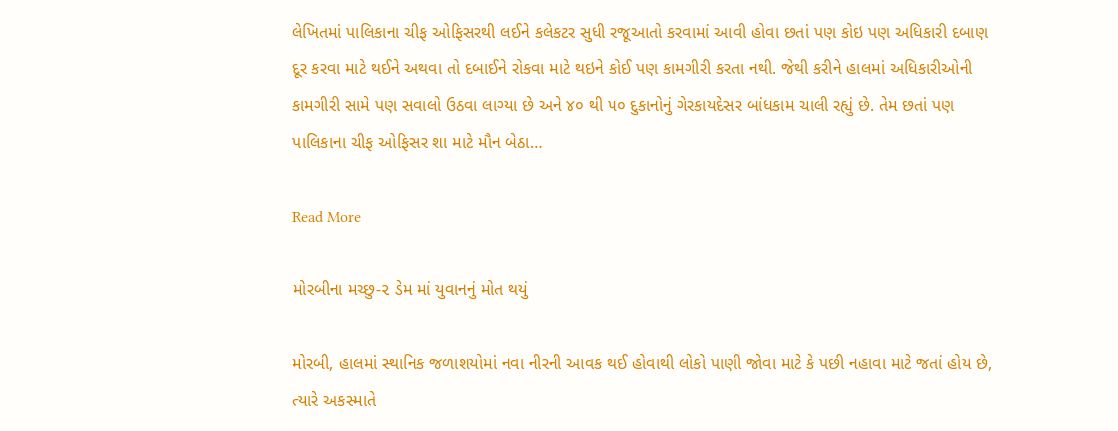લેખિતમાં પાલિકાના ચીફ ઓફિસરથી લઈને કલેકટર સુધી રજૂઆતો કરવામાં આવી હોવા છતાં પણ કોઇ પણ અધિકારી દબાણ દૂર કરવા માટે થઈને અથવા તો દબાઈને રોકવા માટે થઇને કોઈ પણ કામગીરી કરતા નથી. જેથી કરીને હાલમાં અધિકારીઓની કામગીરી સામે પણ સવાલો ઉઠવા લાગ્યા છે અને ૪૦ થી ૫૦ દુકાનોનું ગેરકાયદેસર બાંધકામ ચાલી રહ્યું છે. તેમ છતાં પણ પાલિકાના ચીફ ઓફિસર શા માટે મૌન બેઠા…

Read More

મોરબીના મચ્છુ-૨ ડેમ માં યુવાનનું મોત થયું

મોરબી, હાલમાં સ્થાનિક જળાશયોમાં નવા નીરની આવક થઈ હોવાથી લોકો પાણી જોવા માટે કે પછી નહાવા માટે જતાં હોય છે, ત્યારે અકસ્માતે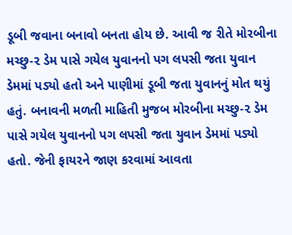ડૂબી જવાના બનાવો બનતા હોય છે. આવી જ રીતે મોરબીના મચ્છુ-૨ ડેમ પાસે ગયેલ યુવાનનો પગ લપસી જતા યુવાન ડેમમાં પડ્યો હતો અને પાણીમાં ડૂબી જતા યુવાનનું મોત થયું હતું. બનાવની મળતી માહિતી મુજબ મોરબીના મચ્છુ-૨ ડેમ પાસે ગયેલ યુવાનનો પગ લપસી જતા યુવાન ડેમમાં પડ્યો હતો. જેની ફાયરને જાણ કરવામાં આવતા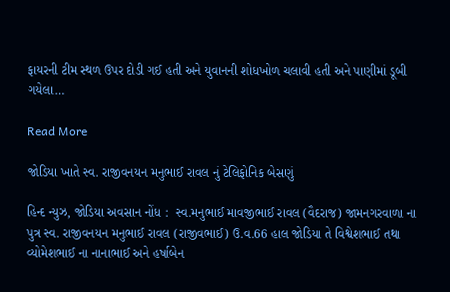ફાયરની ટીમ સ્થળ ઉપર દોડી ગઈ હતી અને યુવાનની શોધખોળ ચલાવી હતી અને પાણીમાં ડૂબી ગયેલા…

Read More

જોડિયા ખાતે સ્વ. રાજીવનયન મનુભાઈ રાવલ નું ટેલિફોનિક બેસણું

હિન્દ ન્યુઝ, જોડિયા અવસાન નોંધ :  સ્વ.મનુભાઈ માવજીભાઈ રાવલ (વૈદરાજ) જામનગરવાળા ના પુત્ર સ્વ. રાજીવનયન મનુભાઈ રાવલ (રાજીવભાઈ) ઉ.વ.66 હાલ જોડિયા તે વિશ્વેશભાઈ તથા વ્યોમેશભાઈ ના નાનાભાઈ અને હર્ષાબેન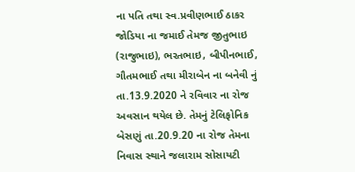ના પતિ તથા સ્વ.પ્રવીણભાઈ ઠાકર જોડિયા ના જમાઈ તેમજ જીતુભાઇ (રાજુભાઇ), ભરતભાઇ, બીપીનભાઈ, ગૌતમભાઈ તથા મીરાબેન ના બનેવી નું તા.13.9.2020 ને રવિવાર ના રોજ અવસાન થયેલ છે. તેમનું ટેલિફોનિક બેસણું તા.20.9.20 ના રોજ તેમના નિવાસ સ્થાને જલારામ સોસાયટી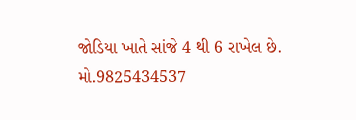જોડિયા ખાતે સાંજે 4 થી 6 રાખેલ છે.  મો.9825434537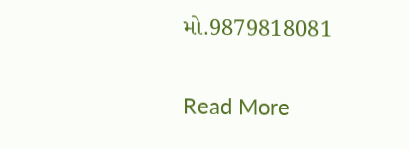મો.9879818081

Read More